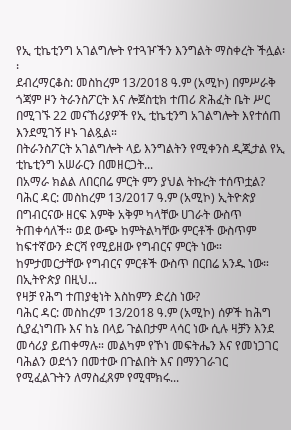የኢ ቲኬቲንግ አገልግሎት የተጓዦችን እንግልት ማስቀረት ችሏል፡፡
ደብረማርቆስ: መስከረም 13/2018 ዓ.ም (አሚኮ) በምሥራቅ ጎጃም ዞን ትራንስፖርት እና ሎጀስቲክ ተጠሪ ጽሕፈት ቤት ሥር በሚገኙ 22 መናኸሪያዎች የኢ ቲኬቲንግ አገልግሎት እየተሰጠ እንደሚገኝ ዞኑ ገልጿል።
በትራንስፖርት አገልግሎት ላይ እንግልትን የሚቀንስ ዲጂታል የኢ ቲኬቲንግ አሠራርን በመዘርጋት...
በአማራ ክልል ለበርበሬ ምርት ምን ያህል ትኩረት ተሰጥቷል?
ባሕር ዳር: መስከረም 13/2017 ዓ.ም (አሚኮ) ኢትዮጵያ በግብርናው ዘርፍ እምቅ አቅም ካላቸው ሀገራት ውስጥ ትጠቀሳለች። ወደ ውጭ ከምትልካቸው ምርቶች ውስጥም ከፍተኛውን ድርሻ የሚይዘው የግብርና ምርት ነው።
ከምታመርታቸው የግብርና ምርቶች ውስጥ በርበሬ አንዱ ነው። በኢትዮጵያ በዚህ...
የዛቻ የሕግ ተጠያቂነት እስከምን ድረስ ነው?
ባሕር ዳር: መስከረም 13/2018 ዓ.ም (አሚኮ) ሰዎች ከሕግ ሲያፈነግጡ እና ከኔ በላይ ጉልበታም ላሳር ነው ሲሉ ዛቻን እንደ መሳሪያ ይጠቀማሉ። መልካም የኾነ መፍትሔን እና የመነጋገር ባሕልን ወደጎን በመተው በጉልበት እና በማንገራገር የሚፈልጉትን ለማስፈጸም የሚሞክሩ...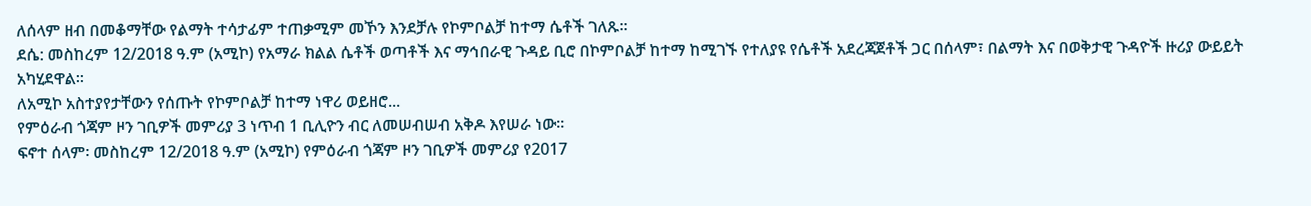ለሰላም ዘብ በመቆማቸው የልማት ተሳታፊም ተጠቃሚም መኾን እንደቻሉ የኮምቦልቻ ከተማ ሴቶች ገለጹ።
ደሴ: መስከረም 12/2018 ዓ.ም (አሚኮ) የአማራ ክልል ሴቶች ወጣቶች እና ማኅበራዊ ጉዳይ ቢሮ በኮምቦልቻ ከተማ ከሚገኙ የተለያዩ የሴቶች አደረጃጀቶች ጋር በሰላም፣ በልማት እና በወቅታዊ ጉዳዮች ዙሪያ ውይይት አካሂደዋል፡፡
ለአሚኮ አስተያየታቸውን የሰጡት የኮምቦልቻ ከተማ ነዋሪ ወይዘሮ...
የምዕራብ ጎጃም ዞን ገቢዎች መምሪያ 3 ነጥብ 1 ቢሊዮን ብር ለመሠብሠብ አቅዶ እየሠራ ነው።
ፍኖተ ሰላም፡ መስከረም 12/2018 ዓ.ም (አሚኮ) የምዕራብ ጎጃም ዞን ገቢዎች መምሪያ የ2017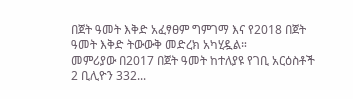በጀት ዓመት እቅድ አፈፃፀም ግምገማ እና የ2018 በጀት ዓመት እቅድ ትውውቅ መድረክ አካሂዷል።
መምሪያው በ2017 በጀት ዓመት ከተለያዩ የገቢ አርዕስቶች 2 ቢሊዮን 332...